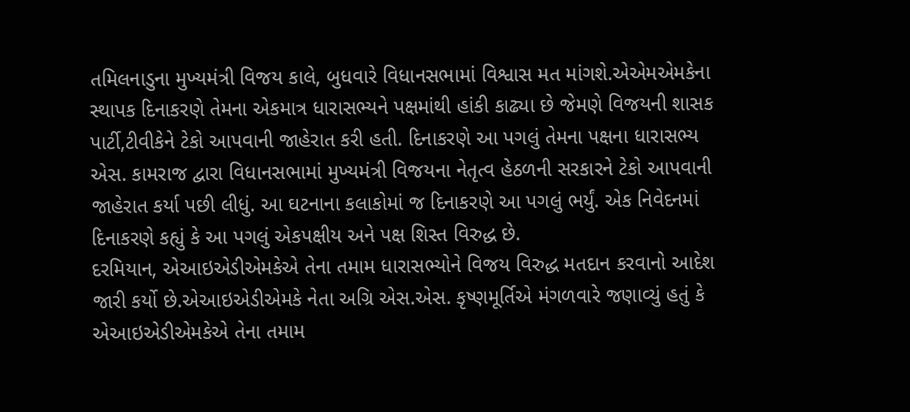તમિલનાડુના મુખ્યમંત્રી વિજય કાલે, બુધવારે વિધાનસભામાં વિશ્વાસ મત માંગશે.એએમએમકેના સ્થાપક દિનાકરણે તેમના એકમાત્ર ધારાસભ્યને પક્ષમાંથી હાંકી કાઢ્યા છે જેમણે વિજયની શાસક પાર્ટી,ટીવીકેને ટેકો આપવાની જાહેરાત કરી હતી. દિનાકરણે આ પગલું તેમના પક્ષના ધારાસભ્ય એસ. કામરાજ દ્વારા વિધાનસભામાં મુખ્યમંત્રી વિજયના નેતૃત્વ હેઠળની સરકારને ટેકો આપવાની જાહેરાત કર્યા પછી લીધું. આ ઘટનાના કલાકોમાં જ દિનાકરણે આ પગલું ભર્યું. એક નિવેદનમાં દિનાકરણે કહ્યું કે આ પગલું એકપક્ષીય અને પક્ષ શિસ્ત વિરુદ્ધ છે.
દરમિયાન, એઆઇએડીએમકેએ તેના તમામ ધારાસભ્યોને વિજય વિરુદ્ધ મતદાન કરવાનો આદેશ જારી કર્યો છે.એઆઇએડીએમકે નેતા અગ્રિ એસ.એસ. કૃષ્ણમૂર્તિએ મંગળવારે જણાવ્યું હતું કે એઆઇએડીએમકેએ તેના તમામ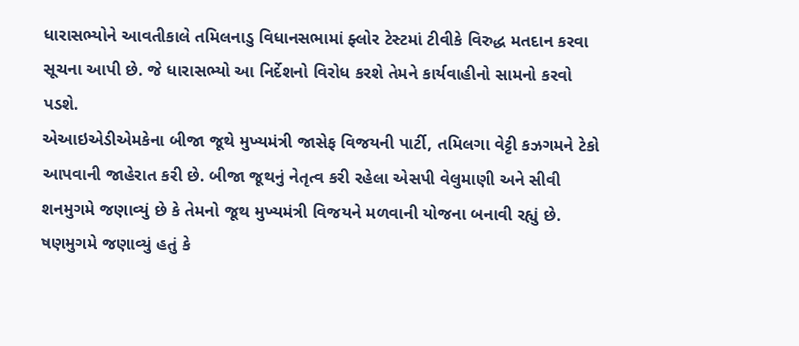ધારાસભ્યોને આવતીકાલે તમિલનાડુ વિધાનસભામાં ફ્લોર ટેસ્ટમાં ટીવીકે વિરુદ્ધ મતદાન કરવા સૂચના આપી છે. જે ધારાસભ્યો આ નિર્દેશનો વિરોધ કરશે તેમને કાર્યવાહીનો સામનો કરવો પડશે.
એઆઇએડીએમકેના બીજા જૂથે મુખ્યમંત્રી જાસેફ વિજયની પાર્ટી, તમિલગા વેટ્ટી કઝગમને ટેકો આપવાની જાહેરાત કરી છે. બીજા જૂથનું નેતૃત્વ કરી રહેલા એસપી વેલુમાણી અને સીવી શનમુગમે જણાવ્યું છે કે તેમનો જૂથ મુખ્યમંત્રી વિજયને મળવાની યોજના બનાવી રહ્યું છે. ષણમુગમે જણાવ્યું હતું કે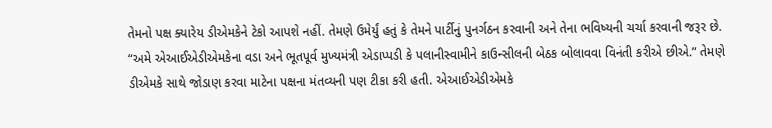તેમનો પક્ષ ક્યારેય ડીએમકેને ટેકો આપશે નહીં. તેમણે ઉમેર્યું હતું કે તેમને પાર્ટીનું પુનર્ગઠન કરવાની અને તેના ભવિષ્યની ચર્ચા કરવાની જરૂર છે. “અમે એઆઈએડીએમકેના વડા અને ભૂતપૂર્વ મુખ્યમંત્રી એડાપ્પડી કે પલાનીસ્વામીને કાઉન્સીલની બેઠક બોલાવવા વિનંતી કરીએ છીએ.” તેમણે ડીએમકે સાથે જોડાણ કરવા માટેના પક્ષના મંતવ્યની પણ ટીકા કરી હતી. એઆઈએડીએમકે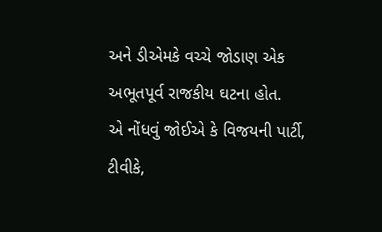અને ડીએમકે વચ્ચે જોડાણ એક અભૂતપૂર્વ રાજકીય ઘટના હોત.
એ નોંધવું જોઈએ કે વિજયની પાર્ટી, ટીવીકે,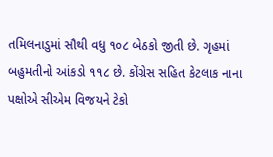તમિલનાડુમાં સૌથી વધુ ૧૦૮ બેઠકો જીતી છે. ગૃહમાં બહુમતીનો આંકડો ૧૧૮ છે. કોંગ્રેસ સહિત કેટલાક નાના પક્ષોએ સીએમ વિજયને ટેકો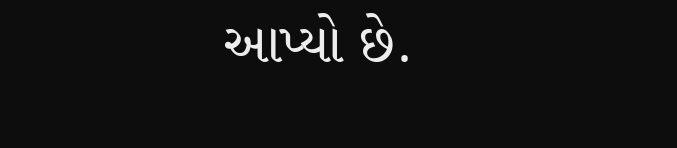આપ્યો છે.